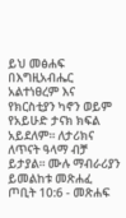ይህ መፅሐፍ በእግዚአብሔር አልተነፀረም እና የክርስቲያን ካኖን ወይም የአይሁድ ታናክ ክፍል አይደለም። ለታሪክና ለጥናት ዓላማ ብቻ ይታያል። ሙሉ ማብራሪያን ይመልከቱ መጽሐፈ ጦቢት 10:6 - መጽሐፍ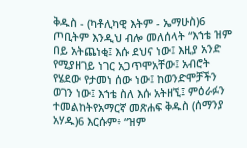ቅዱስ - (ካቶሊካዊ እትም - ኤማሁስ)6 ጦቢትም እንዲህ ብሎ መለሰላት “እኀቴ ዝም በይ አትጨነቂ፤ እሱ ደህና ነው፤ እዚያ አንድ የሚያዘገይ ነገር አጋጥሞአቸው፤ አብሮት የሄደው የታመነ ሰው ነው፤ ከወንድሞቻችን ወገን ነው፤ እኀቴ ስለ እሱ አትዘኚ፤ ምዕራፉን ተመልከትየአማርኛ መጽሐፍ ቅዱስ (ሰማንያ አሃዱ)6 እርሱም፥ “ዝም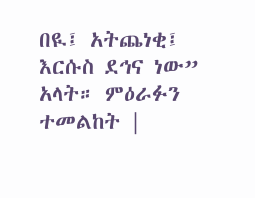በዪ፤ አትጨነቂ፤ እርሱስ ደኅና ነው” አላት። ምዕራፉን ተመልከት |